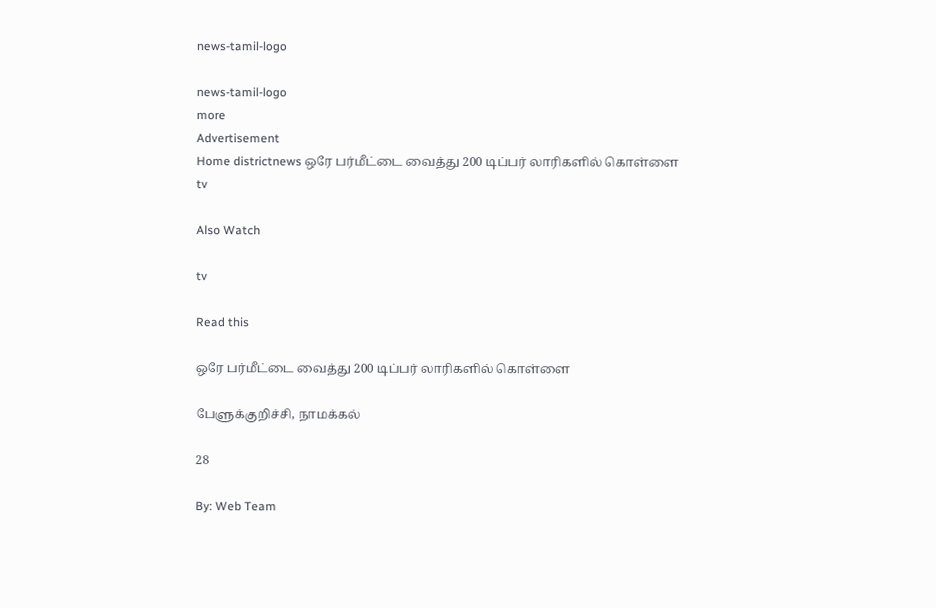news-tamil-logo

news-tamil-logo
more
Advertisement
Home districtnews ஒரே பர்மீட்டை வைத்து 200 டிப்பர் லாரிகளில் கொள்ளை
tv

Also Watch

tv

Read this

ஒரே பர்மீட்டை வைத்து 200 டிப்பர் லாரிகளில் கொள்ளை

பேளுக்குறிச்சி, நாமக்கல்

28

By: Web Team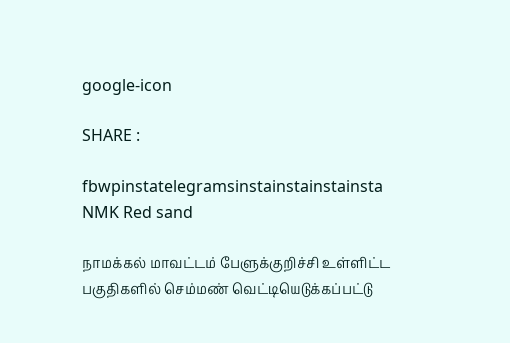google-icon

SHARE :

fbwpinstatelegramsinstainstainstainsta
NMK Red sand

நாமக்கல் மாவட்டம் பேளுக்குறிச்சி உள்ளிட்ட பகுதிகளில் செம்மண் வெட்டியெடுக்கப்பட்டு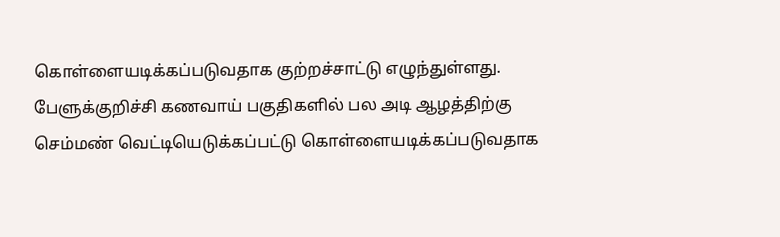கொள்ளையடிக்கப்படுவதாக குற்றச்சாட்டு எழுந்துள்ளது. பேளுக்குறிச்சி கணவாய் பகுதிகளில் பல அடி ஆழத்திற்கு செம்மண் வெட்டியெடுக்கப்பட்டு கொள்ளையடிக்கப்படுவதாக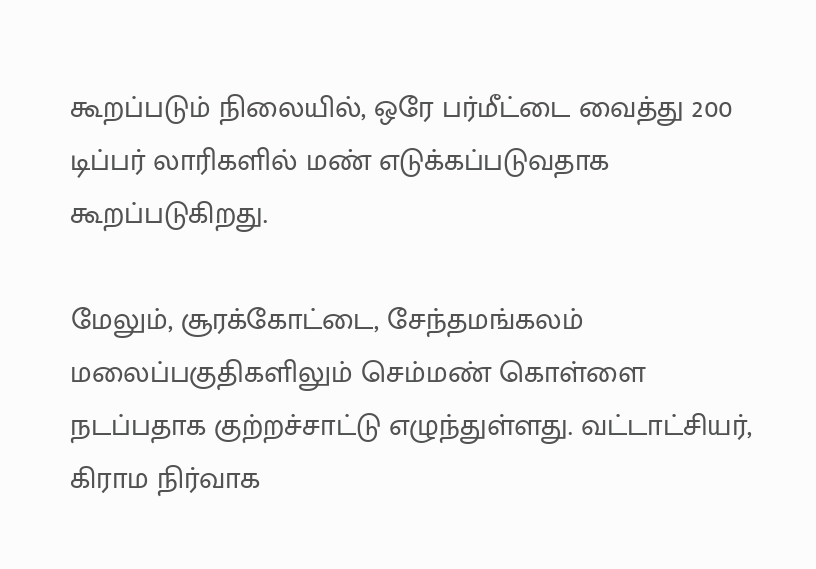கூறப்படும் நிலையில், ஒரே பர்மீட்டை வைத்து 200 டிப்பர் லாரிகளில் மண் எடுக்கப்படுவதாக கூறப்படுகிறது.

மேலும், சூரக்கோட்டை, சேந்தமங்கலம் மலைப்பகுதிகளிலும் செம்மண் கொள்ளை நடப்பதாக குற்றச்சாட்டு எழுந்துள்ளது. வட்டாட்சியர், கிராம நிர்வாக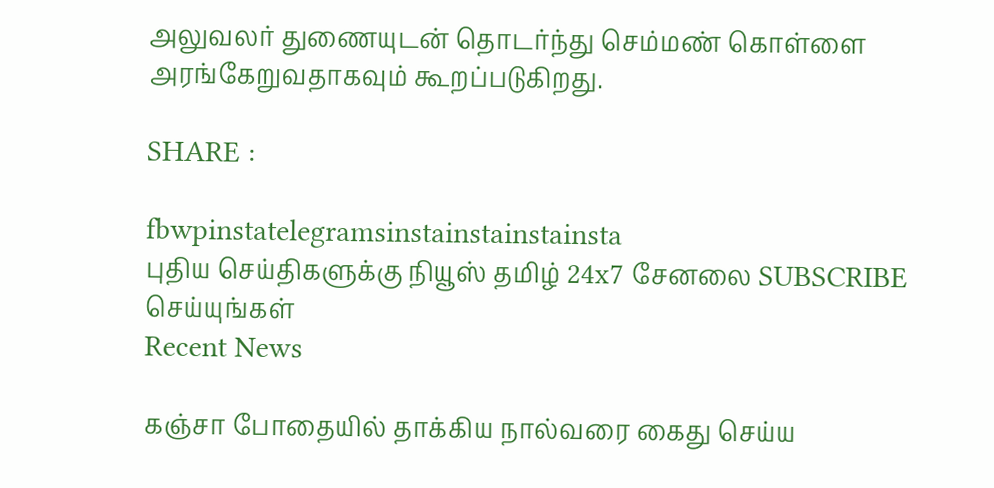அலுவலர் துணையுடன் தொடர்ந்து செம்மண் கொள்ளை அரங்கேறுவதாகவும் கூறப்படுகிறது.

SHARE :

fbwpinstatelegramsinstainstainstainsta
புதிய செய்திகளுக்கு நியூஸ் தமிழ் 24x7 சேனலை SUBSCRIBE செய்யுங்கள்
Recent News

கஞ்சா போதையில் தாக்கிய நால்வரை கைது செய்ய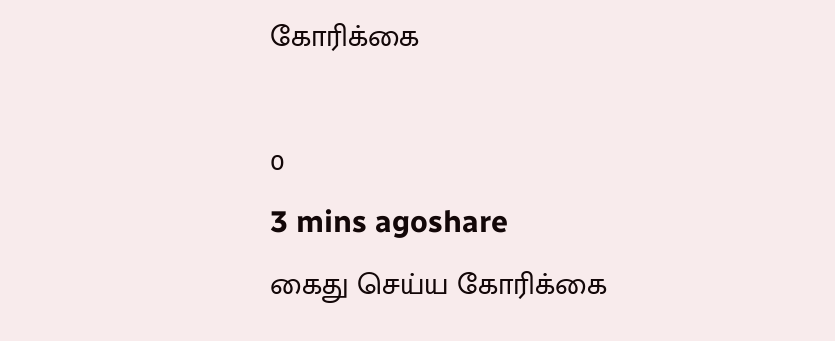கோரிக்கை

0
3 mins agoshare
கைது செய்ய கோரிக்கை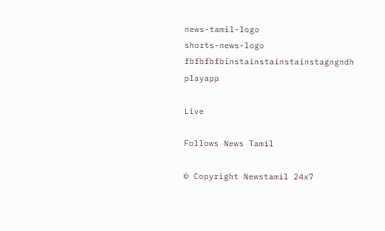news-tamil-logo
shorts-news-logo
fbfbfbfbinstainstainstainstagngndh
playapp

Live

Follows News Tamil

© Copyright Newstamil 24x7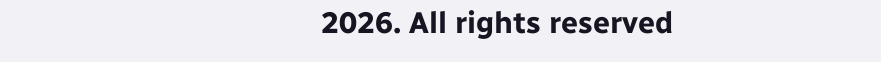2026. All rights reserved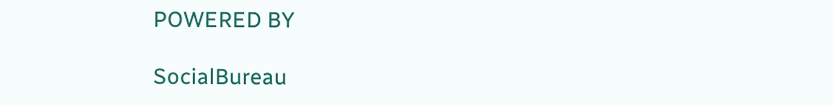POWERED BY

SocialBureau